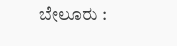ಬೇಲೂರು :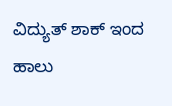ವಿದ್ಯುತ್ ಶಾಕ್ ಇಂದ ಹಾಲು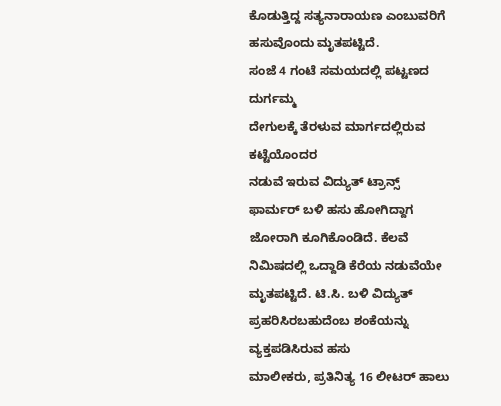ಕೊಡುತ್ತಿದ್ದ ಸತ್ಯನಾರಾಯಣ ಎಂಬುವರಿಗೆ ಹಸುವೊಂದು ಮೃತಪಟ್ಟಿದೆ.
ಸಂಜೆ 4 ಗಂಟೆ ಸಮಯದಲ್ಲಿ ಪಟ್ಟಣದ ದುರ್ಗಮ್ಮ
ದೇಗುಲಕ್ಕೆ ತೆರಳುವ ಮಾರ್ಗದಲ್ಲಿರುವ ಕಟ್ಟೆಯೊಂದರ
ನಡುವೆ ಇರುವ ವಿದ್ಯುತ್ ಟ್ರಾನ್ಸ್ ಫಾರ್ಮರ್ ಬಳಿ ಹಸು ಹೋಗಿದ್ದಾಗ ಜೋರಾಗಿ ಕೂಗಿಕೊಂಡಿದೆ. ಕೆಲವೆ ನಿಮಿಷದಲ್ಲಿ ಒದ್ದಾಡಿ ಕೆರೆಯ ನಡುವೆಯೇ ಮೃತಪಟ್ಟಿದೆ. ಟಿ.ಸಿ. ಬಳಿ ವಿದ್ಯುತ್
ಪ್ರಹರಿಸಿರಬಹುದೆಂಬ ಶಂಕೆಯನ್ನು ವ್ಯಕ್ತಪಡಿಸಿರುವ ಹಸು
ಮಾಲೀಕರು, ಪ್ರತಿನಿತ್ಯ 16 ಲೀಟರ್ ಹಾಲು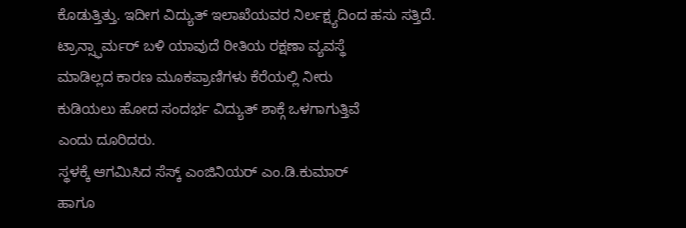ಕೊಡುತ್ತಿತ್ತು. ಇದೀಗ ವಿದ್ಯುತ್ ಇಲಾಖೆಯವರ ನಿರ್ಲಕ್ಷ್ಯದಿಂದ ಹಸು ಸತ್ತಿದೆ.
ಟ್ರಾನ್ಸ್ಫಾರ್ಮರ್ ಬಳಿ ಯಾವುದೆ ರೀತಿಯ ರಕ್ಷಣಾ ವ್ಯವಸ್ಥೆ
ಮಾಡಿಲ್ಲದ ಕಾರಣ ಮೂಕಪ್ರಾಣಿಗಳು ಕೆರೆಯಲ್ಲಿ ನೀರು
ಕುಡಿಯಲು ಹೋದ ಸಂದರ್ಭ ವಿದ್ಯುತ್ ಶಾಕ್ಗೆ ಒಳಗಾಗುತ್ತಿವೆ
ಎಂದು ದೂರಿದರು.
ಸ್ಥಳಕ್ಕೆ ಆಗಮಿಸಿದ ಸೆಸ್ಕ್ ಎಂಜಿನಿಯರ್ ಎಂ.ಡಿ.ಕುಮಾರ್
ಹಾಗೂ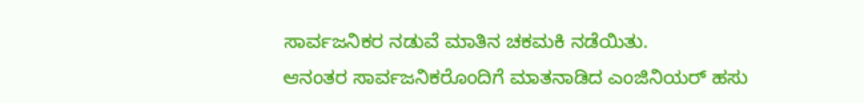ಸಾರ್ವಜನಿಕರ ನಡುವೆ ಮಾತಿನ ಚಕಮಕಿ ನಡೆಯಿತು.
ಆನಂತರ ಸಾರ್ವಜನಿಕರೊಂದಿಗೆ ಮಾತನಾಡಿದ ಎಂಜಿನಿಯರ್ ಹಸು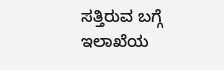ಸತ್ತಿರುವ ಬಗ್ಗೆ ಇಲಾಖೆಯ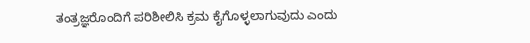ತಂತ್ರಜ್ಞರೊಂದಿಗೆ ಪರಿಶೀಲಿಸಿ ಕ್ರಮ ಕೈಗೊಳ್ಳಲಾಗುವುದು ಎಂದು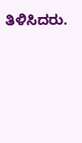ತಿಳಿಸಿದರು.